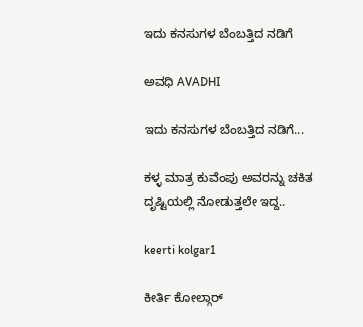ಇದು ಕನಸುಗಳ ಬೆಂಬತ್ತಿದ ನಡಿಗೆ‍

ಅವಧಿ AVADHI

ಇದು ಕನಸುಗಳ ಬೆಂಬತ್ತಿದ ನಡಿಗೆ...

ಕಳ್ಳ ಮಾತ್ರ ಕುವೆಂಪು ಅವರನ್ನು ಚಕಿತ ದೃಷ್ಟಿಯಲ್ಲಿ ನೋಡುತ್ತಲೇ ಇದ್ದ..

keerti kolgar1

ಕೀರ್ತಿ ಕೋಲ್ಗಾರ್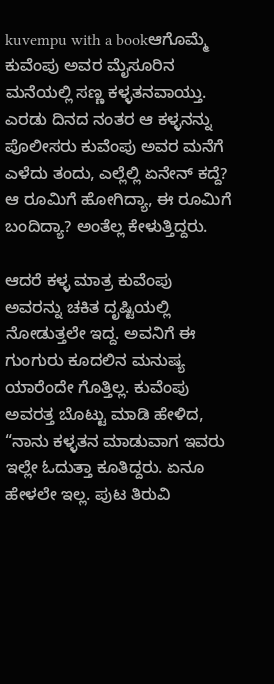kuvempu with a bookಆಗೊಮ್ಮೆ ಕುವೆಂಪು ಅವರ ಮೈಸೂರಿನ ಮನೆಯಲ್ಲಿ ಸಣ್ಣ ಕಳ್ಳತನವಾಯ್ತು. ಎರಡು ದಿನದ ನಂತರ ಆ ಕಳ್ಳನನ್ನು ಪೊಲೀಸರು ಕುವೆಂಪು ಅವರ ಮನೆಗೆ ಎಳೆದು ತಂದು, ಎಲ್ಲೆಲ್ಲಿ ಏನೇನ್ ಕದ್ದೆ? ಆ ರೂಮಿಗೆ ಹೋಗಿದ್ಯಾ, ಈ ರೂಮಿಗೆ ಬಂದಿದ್ಯಾ? ಅಂತೆಲ್ಲ ಕೇಳುತ್ತಿದ್ದರು.

ಆದರೆ ಕಳ್ಳ ಮಾತ್ರ ಕುವೆಂಪು ಅವರನ್ನು ಚಕಿತ ದೃಷ್ಟಿಯಲ್ಲಿ ನೋಡುತ್ತಲೇ ಇದ್ದ. ಅವನಿಗೆ ಈ ಗುಂಗುರು ಕೂದಲಿನ ಮನುಷ್ಯ ಯಾರೆಂದೇ ಗೊತ್ತಿಲ್ಲ. ಕುವೆಂಪು ಅವರತ್ತ ಬೊಟ್ಟು ಮಾಡಿ ಹೇಳಿದ, “ನಾನು ಕಳ್ಳತನ ಮಾಡುವಾಗ ಇವರು ಇಲ್ಲೇ ಓದುತ್ತಾ ಕೂತಿದ್ದರು. ಏನೂ ಹೇಳಲೇ ಇಲ್ಲ. ಪುಟ ತಿರುವಿ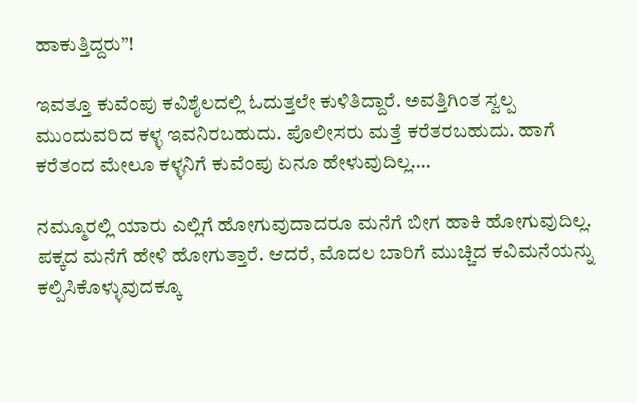ಹಾಕುತ್ತಿದ್ದರು”!

ಇವತ್ತೂ ಕುವೆಂಪು ಕವಿಶೈಲದಲ್ಲಿ ಓದುತ್ತಲೇ ಕುಳಿತಿದ್ದಾರೆ. ಅವತ್ತಿಗಿಂತ ಸ್ವಲ್ಪ ಮುಂದುವರಿದ ಕಳ್ಳ ಇವನಿರಬಹುದು. ಪೊಲೀಸರು ಮತ್ತೆ ಕರೆತರಬಹುದು. ಹಾಗೆ ಕರೆತಂದ ಮೇಲೂ ಕಳ್ಳನಿಗೆ ಕುವೆಂಪು ಏನೂ ಹೇಳುವುದಿಲ್ಲ….

ನಮ್ಮೂರಲ್ಲಿ ಯಾರು ಎಲ್ಲಿಗೆ ಹೋಗುವುದಾದರೂ ಮನೆಗೆ ಬೀಗ ಹಾಕಿ ಹೋಗುವುದಿಲ್ಲ. ಪಕ್ಕದ ಮನೆಗೆ ಹೇಳಿ ಹೋಗುತ್ತಾರೆ. ಆದರೆ, ಮೊದಲ ಬಾರಿಗೆ ಮುಚ್ಚಿದ ಕವಿಮನೆಯನ್ನು ಕಲ್ಪಿಸಿಕೊಳ್ಳುವುದಕ್ಕೂ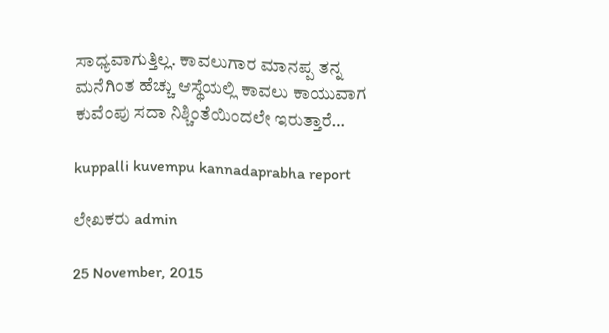ಸಾಧ್ಯವಾಗುತ್ತಿಲ್ಲ. ಕಾವಲುಗಾರ ಮಾನಪ್ಪ ತನ್ನ ಮನೆಗಿಂತ ಹೆಚ್ಚು ಆಸ್ಥೆಯಲ್ಲಿ ಕಾವಲು ಕಾಯುವಾಗ ಕುವೆಂಪು ಸದಾ ನಿಶ್ಚಿಂತೆಯಿಂದಲೇ ಇರುತ್ತಾರೆ…

kuppalli kuvempu kannadaprabha report

ಲೇಖಕರು admin

25 November, 2015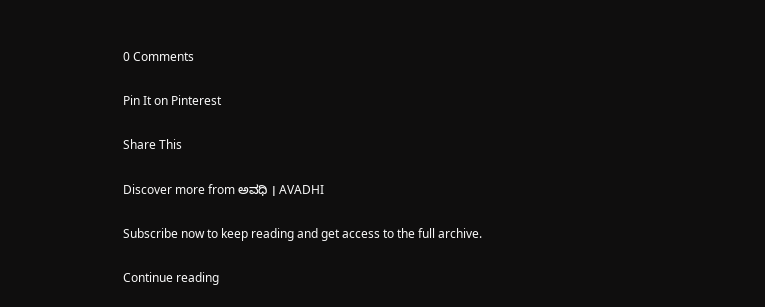0 Comments

Pin It on Pinterest

Share This

Discover more from ಅವಧಿ । AVADHI

Subscribe now to keep reading and get access to the full archive.

Continue reading